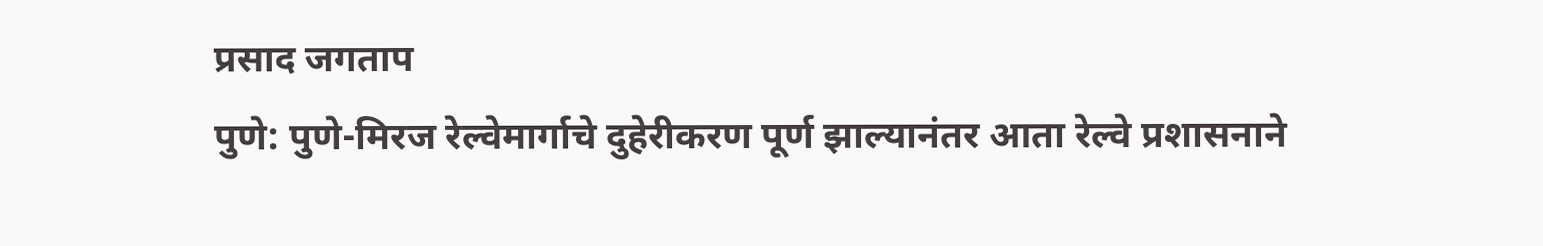प्रसाद जगताप
पुणे: पुणे-मिरज रेल्वेमार्गाचे दुहेरीकरण पूर्ण झाल्यानंतर आता रेल्वे प्रशासनाने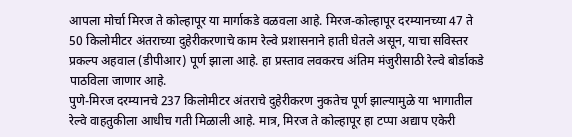आपला मोर्चा मिरज ते कोल्हापूर या मार्गाकडे वळवला आहे. मिरज-कोल्हापूर दरम्यानच्या 47 ते 50 किलोमीटर अंतराच्या दुहेरीकरणाचे काम रेल्वे प्रशासनाने हाती घेतले असून, याचा सविस्तर प्रकल्प अहवाल (डीपीआर) पूर्ण झाला आहे. हा प्रस्ताव लवकरच अंतिम मंजुरीसाठी रेल्वे बोर्डाकडे पाठविला जाणार आहे.
पुणे-मिरज दरम्यानचे 237 किलोमीटर अंतराचे दुहेरीकरण नुकतेच पूर्ण झाल्यामुळे या भागातील रेल्वे वाहतुकीला आधीच गती मिळाली आहे. मात्र, मिरज ते कोल्हापूर हा टप्पा अद्याप एकेरी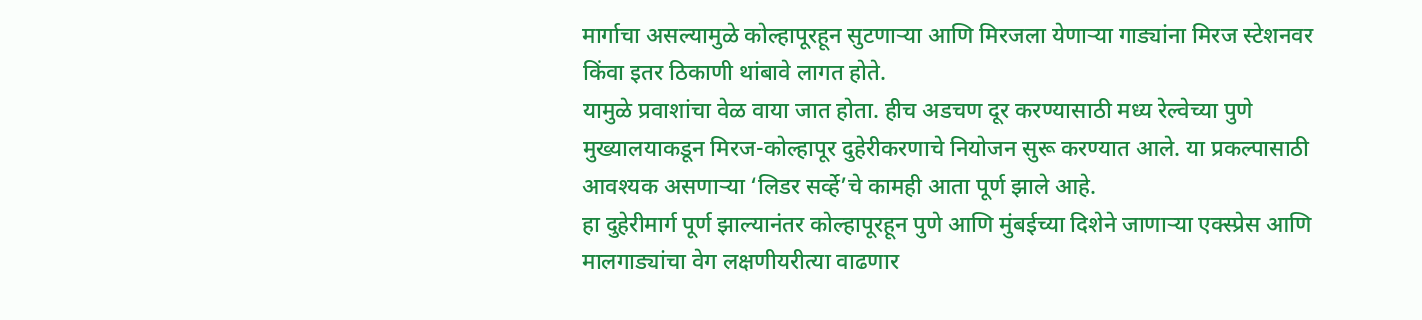मार्गाचा असल्यामुळे कोल्हापूरहून सुटणाऱ्या आणि मिरजला येणाऱ्या गाड्यांना मिरज स्टेशनवर किंवा इतर ठिकाणी थांबावे लागत होते.
यामुळे प्रवाशांचा वेळ वाया जात होता. हीच अडचण दूर करण्यासाठी मध्य रेल्वेच्या पुणे मुख्यालयाकडून मिरज-कोल्हापूर दुहेरीकरणाचे नियोजन सुरू करण्यात आले. या प्रकल्पासाठी आवश्यक असणाऱ्या ‘लिडर सर्व्हे’चे कामही आता पूर्ण झाले आहे.
हा दुहेरीमार्ग पूर्ण झाल्यानंतर कोल्हापूरहून पुणे आणि मुंबईच्या दिशेने जाणाऱ्या एक्स्प्रेस आणि मालगाड्यांचा वेग लक्षणीयरीत्या वाढणार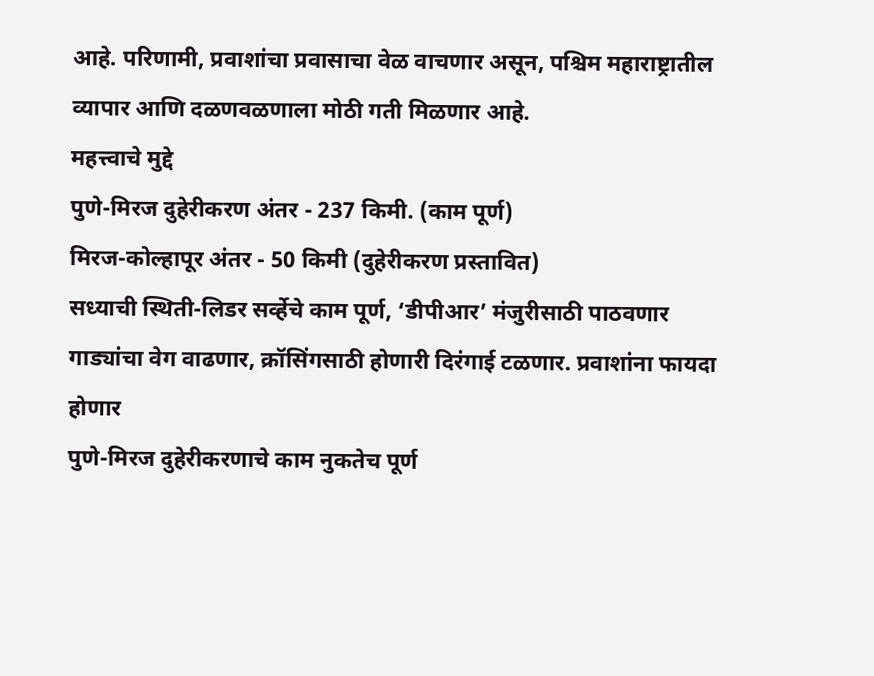आहे. परिणामी, प्रवाशांचा प्रवासाचा वेळ वाचणार असून, पश्चिम महाराष्ट्रातील व्यापार आणि दळणवळणाला मोठी गती मिळणार आहे.
महत्त्वाचे मुद्दे
पुणे-मिरज दुहेरीकरण अंतर - 237 किमी. (काम पूर्ण)
मिरज-कोल्हापूर अंतर - 50 किमी (दुहेरीकरण प्रस्तावित)
सध्याची स्थिती-लिडर सर्व्हेचे काम पूर्ण, ‘डीपीआर’ मंजुरीसाठी पाठवणार
गाड्यांचा वेग वाढणार, क्रॉसिंगसाठी होणारी दिरंगाई टळणार. प्रवाशांना फायदा होणार
पुणे-मिरज दुहेरीकरणाचे काम नुकतेच पूर्ण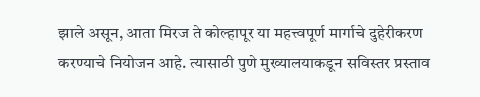झाले असून, आता मिरज ते कोल्हापूर या महत्त्वपूर्ण मार्गाचे दुहेरीकरण करण्याचे नियोजन आहे. त्यासाठी पुणे मुख्यालयाकडून सविस्तर प्रस्ताव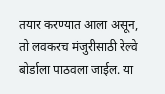तयार करण्यात आला असून, तो लवकरच मंजुरीसाठी रेल्वे बोर्डाला पाठवला जाईल. या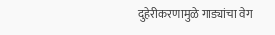दुहेरीकरणामुळे गाड्यांचा वेग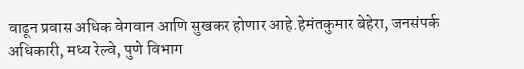वाढून प्रवास अधिक वेगवान आणि सुखकर होणार आहे.हेमंतकुमार बेहेरा, जनसंपर्क अधिकारी, मध्य रेल्वे, पुणे विभाग